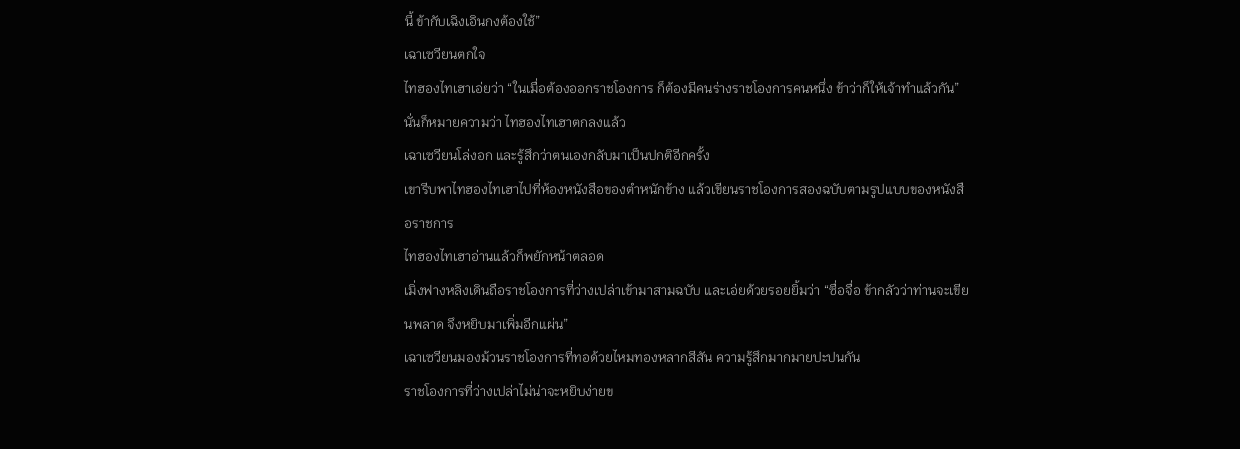นี้ ข้ากับเฉิงเอินกงต้องใช้”
เฉาเซวียนตกใจ
ไทฮองไทเฮาเอ่ยว่า “ในเมื่อต้องออกราชโองการ ก็ต้องมีคนร่างราชโองการคนหนึ่ง ข้าว่าก็ให้เจ้าทำแล้วกัน”
นั่นก็หมายความว่า ไทฮองไทเฮาตกลงแล้ว
เฉาเซวียนโล่งอก และรู้สึกว่าตนเองกลับมาเป็นปกติอีกครั้ง
เขารีบพาไทฮองไทเฮาไปที่ห้องหนังสือของตำหนักข้าง แล้วเขียนราชโองการสองฉบับตามรูปแบบของหนังสือราชการ
ไทฮองไทเฮาอ่านแล้วก็พยักหน้าตลอด
เมิ่งฟางหลิงเดินถือราชโองการที่ว่างเปล่าเข้ามาสามฉบับ และเอ่ยด้วยรอยยิ้มว่า “ซื่อจื่อ ข้ากลัวว่าท่านจะเขียนพลาด จึงหยิบมาเพิ่มอีกแผ่น”
เฉาเซวียนมองม้วนราชโองการที่ทอด้วยไหมทองหลากสีสัน ความรู้สึกมากมายปะปนกัน
ราชโองการที่ว่างเปล่าไม่น่าจะหยิบง่ายข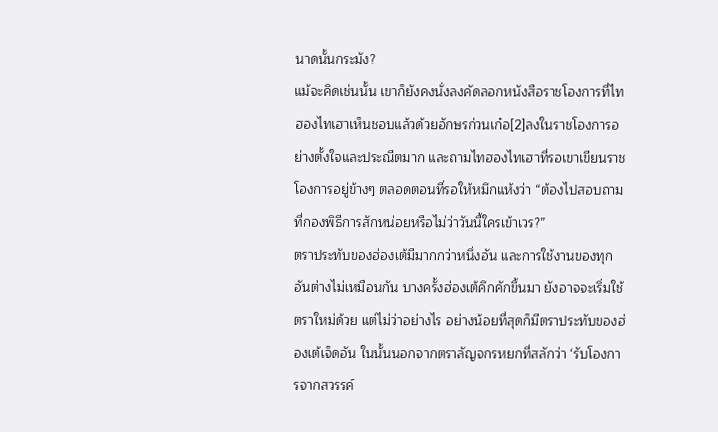นาดนั้นกระมัง?
แม้จะคิดเช่นนั้น เขาก็ยังคงนั่งลงคัดลอกหนังสือราชโองการที่ไทฮองไทเฮาเห็นชอบแล้วด้วยอักษรก่วนเก๋อ[2]ลงในราชโองการอย่างตั้งใจและประณีตมาก และถามไทฮองไทเฮาที่รอเขาเขียนราชโองการอยู่ข้างๆ ตลอดตอนที่รอให้หมึกแห้งว่า “ต้องไปสอบถามที่กองพิธีการสักหน่อยหรือไม่ว่าวันนี้ใครเข้าเวร?”
ตราประทับของฮ่องเต้มีมากกว่าหนึ่งอัน และการใช้งานของทุกอันต่างไม่เหมือนกัน บางครั้งฮ่องเต้คึกคักขึ้นมา ยังอาจจะเริ่มใช้ตราใหม่ด้วย แต่ไม่ว่าอย่างไร อย่างน้อยที่สุดก็มีตราประทับของฮ่องเต้เจ็ดอัน ในนั้นนอกจากตราลัญจกรหยกที่สลักว่า ‘รับโองการจากสวรรค์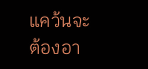แคว้นจะต้องอา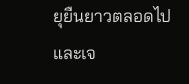ยุยืนยาวตลอดไปและเจ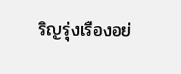ริญรุ่งเรืองอย่